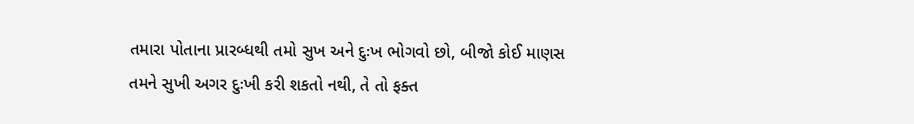તમારા પોતાના પ્રારબ્ધથી તમો સુખ અને દુઃખ ભોગવો છો, બીજો કોઈ માણસ તમને સુખી અગર દુઃખી કરી શકતો નથી, તે તો ફક્ત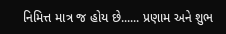નિમિત્ત માત્ર જ હોય છે...... પ્રણામ અને શુભ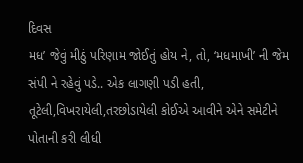દિવસ
મધ’ જેવું મીઠું પરિણામ જોઈતું હોય ને, તો, ‘મધમાખી’ ની જેમ સંપી ને રહેવું પડે.. એક લાગણી પડી હતી, તૂટેલી,વિખરાયેલી,તરછોડાયેલી કોઈએ આવીને એને સમેટીને પોતાની કરી લીધી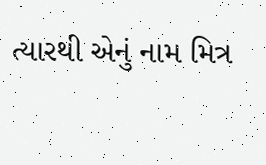ત્યારથી એનું નામ મિત્ર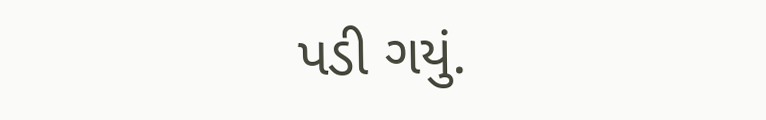પડી ગયું.